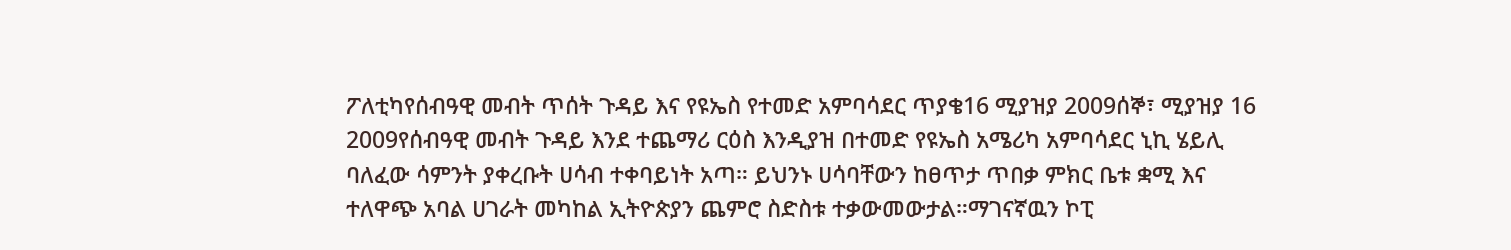ፖለቲካየሰብዓዊ መብት ጥሰት ጉዳይ እና የዩኤስ የተመድ አምባሳደር ጥያቄ16 ሚያዝያ 2009ሰኞ፣ ሚያዝያ 16 2009የሰብዓዊ መብት ጉዳይ እንደ ተጨማሪ ርዕስ እንዲያዝ በተመድ የዩኤስ አሜሪካ አምባሳደር ኒኪ ሄይሊ ባለፈው ሳምንት ያቀረቡት ሀሳብ ተቀባይነት አጣ። ይህንኑ ሀሳባቸውን ከፀጥታ ጥበቃ ምክር ቤቱ ቋሚ እና ተለዋጭ አባል ሀገራት መካከል ኢትዮጵያን ጨምሮ ስድስቱ ተቃውመውታል።ማገናኛዉን ኮፒ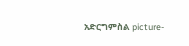አድርግምስል picture-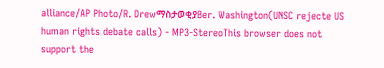alliance/AP Photo/R. DrewማስታወቂያBer. Washington(UNSC rejecte US human rights debate calls) - MP3-StereoThis browser does not support the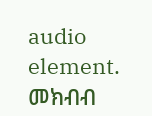audio element. መክብብ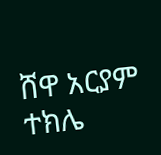ሸዋ አርያም ተክሌ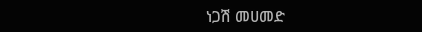ነጋሽ መሀመድ